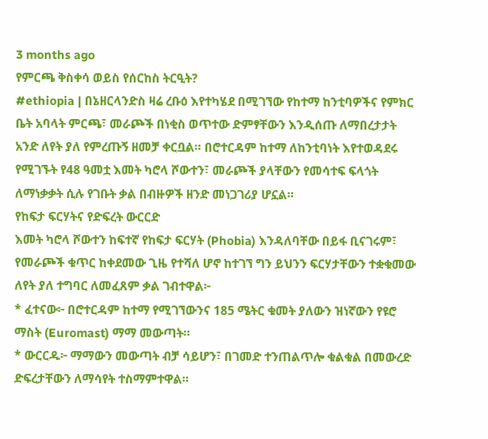3 months ago
የምርጫ ቅስቀሳ ወይስ የሰርከስ ትርዒት?
#ethiopia | በኔዘርላንድስ ዛሬ ረቡዕ እየተካሄደ በሚገኘው የከተማ ከንቲባዎችና የምክር ቤት አባላት ምርጫ፣ መራጮች በነቂስ ወጥተው ድምፃቸውን እንዲሰጡ ለማበረታታት አንድ ለየት ያለ የምረጡኝ ዘመቻ ቀርቧል። በሮተርዳም ከተማ ለከንቲባነት እየተወዳደሩ የሚገኙት የ48 ዓመቷ እመት ካሮላ ሾውተን፣ መራጮች ያላቸውን የመሳተፍ ፍላጎት ለማነቃቃት ሲሉ የገቡት ቃል በብዙዎች ዘንድ መነጋገሪያ ሆኗል።
የከፍታ ፍርሃትና የድፍረት ውርርድ
እመት ካሮላ ሾውተን ከፍተኛ የከፍታ ፍርሃት (Phobia) እንዳለባቸው በይፋ ቢናገሩም፣ የመራጮች ቁጥር ከቀደመው ጊዜ የተሻለ ሆኖ ከተገኘ ግን ይህንን ፍርሃታቸውን ተቋቁመው ለየት ያለ ተግባር ለመፈጸም ቃል ገብተዋል፦
* ፈተናው፦ በሮተርዳም ከተማ የሚገኘውንና 185 ሜትር ቁመት ያለውን ዝነኛውን የዩሮ ማስት (Euromast) ማማ መውጣት።
* ውርርዱ፦ ማማውን መውጣት ብቻ ሳይሆን፣ በገመድ ተንጠልጥሎ ቁልቁል በመውረድ ድፍረታቸውን ለማሳየት ተስማምተዋል።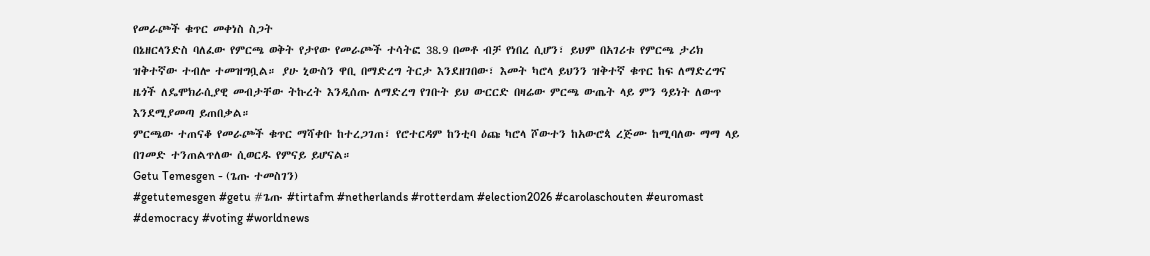የመራጮች ቁጥር መቀነስ ስጋት
በኔዘርላንድስ ባለፈው የምርጫ ወቅት የታየው የመራጮች ተሳትፎ 38.9 በመቶ ብቻ የነበረ ሲሆን፣ ይህም በአገሪቱ የምርጫ ታሪክ ዝቅተኛው ተብሎ ተመዝግቧል። ያሁ ኒውስን ዋቢ በማድረግ ትርታ እንደዘገበው፣ እመት ካሮላ ይህንን ዝቅተኛ ቁጥር ከፍ ለማድረግና ዜጎች ለዴሞክራሲያዊ መብታቸው ትኩረት እንዲሰጡ ለማድረግ የገቡት ይህ ውርርድ በዛሬው ምርጫ ውጤት ላይ ምን ዓይነት ለውጥ እንደሚያመጣ ይጠበቃል።
ምርጫው ተጠናቆ የመራጮች ቁጥር ማሻቀቡ ከተረጋገጠ፣ የሮተርዳም ከንቲባ ዕጩ ካሮላ ሾውተን ከአውሮጳ ረጅሙ ከሚባለው ማማ ላይ በገመድ ተንጠልጥለው ሲወርዱ የምናይ ይሆናል።
Getu Temesgen - (ጌጡ ተመስገን)
#getutemesgen #getu #ጌጡ #tirtafm #netherlands #rotterdam #election2026 #carolaschouten #euromast #democracy #voting #worldnews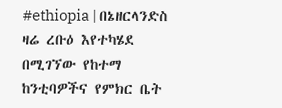#ethiopia | በኔዘርላንድስ ዛሬ ረቡዕ እየተካሄደ በሚገኘው የከተማ ከንቲባዎችና የምክር ቤት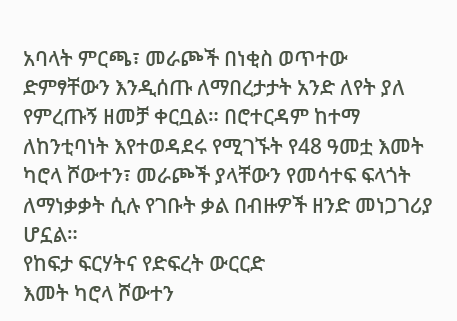አባላት ምርጫ፣ መራጮች በነቂስ ወጥተው ድምፃቸውን እንዲሰጡ ለማበረታታት አንድ ለየት ያለ የምረጡኝ ዘመቻ ቀርቧል። በሮተርዳም ከተማ ለከንቲባነት እየተወዳደሩ የሚገኙት የ48 ዓመቷ እመት ካሮላ ሾውተን፣ መራጮች ያላቸውን የመሳተፍ ፍላጎት ለማነቃቃት ሲሉ የገቡት ቃል በብዙዎች ዘንድ መነጋገሪያ ሆኗል።
የከፍታ ፍርሃትና የድፍረት ውርርድ
እመት ካሮላ ሾውተን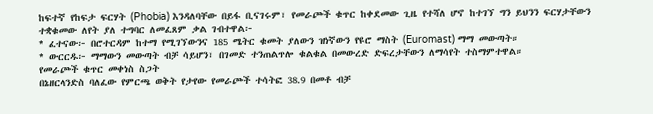ከፍተኛ የከፍታ ፍርሃት (Phobia) እንዳለባቸው በይፋ ቢናገሩም፣ የመራጮች ቁጥር ከቀደመው ጊዜ የተሻለ ሆኖ ከተገኘ ግን ይህንን ፍርሃታቸውን ተቋቁመው ለየት ያለ ተግባር ለመፈጸም ቃል ገብተዋል፦
* ፈተናው፦ በሮተርዳም ከተማ የሚገኘውንና 185 ሜትር ቁመት ያለውን ዝነኛውን የዩሮ ማስት (Euromast) ማማ መውጣት።
* ውርርዱ፦ ማማውን መውጣት ብቻ ሳይሆን፣ በገመድ ተንጠልጥሎ ቁልቁል በመውረድ ድፍረታቸውን ለማሳየት ተስማምተዋል።
የመራጮች ቁጥር መቀነስ ስጋት
በኔዘርላንድስ ባለፈው የምርጫ ወቅት የታየው የመራጮች ተሳትፎ 38.9 በመቶ ብቻ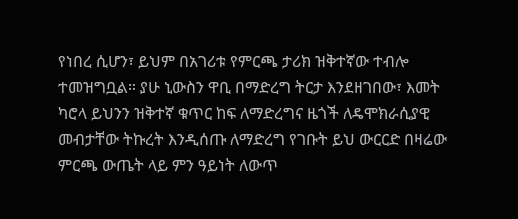የነበረ ሲሆን፣ ይህም በአገሪቱ የምርጫ ታሪክ ዝቅተኛው ተብሎ ተመዝግቧል። ያሁ ኒውስን ዋቢ በማድረግ ትርታ እንደዘገበው፣ እመት ካሮላ ይህንን ዝቅተኛ ቁጥር ከፍ ለማድረግና ዜጎች ለዴሞክራሲያዊ መብታቸው ትኩረት እንዲሰጡ ለማድረግ የገቡት ይህ ውርርድ በዛሬው ምርጫ ውጤት ላይ ምን ዓይነት ለውጥ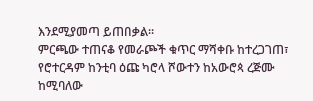እንደሚያመጣ ይጠበቃል።
ምርጫው ተጠናቆ የመራጮች ቁጥር ማሻቀቡ ከተረጋገጠ፣ የሮተርዳም ከንቲባ ዕጩ ካሮላ ሾውተን ከአውሮጳ ረጅሙ ከሚባለው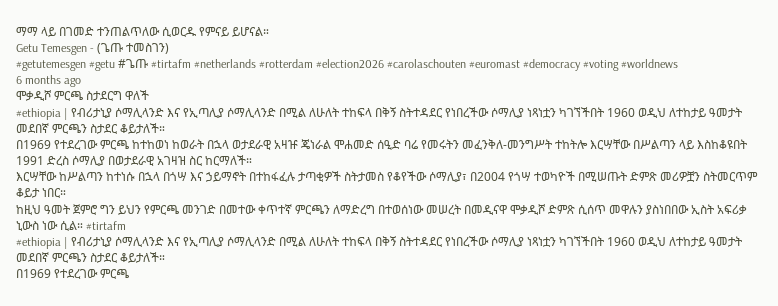ማማ ላይ በገመድ ተንጠልጥለው ሲወርዱ የምናይ ይሆናል።
Getu Temesgen - (ጌጡ ተመስገን)
#getutemesgen #getu #ጌጡ #tirtafm #netherlands #rotterdam #election2026 #carolaschouten #euromast #democracy #voting #worldnews
6 months ago
ሞቃዲሾ ምርጫ ስታደርግ ዋለች
#ethiopia | የብሪታኒያ ሶማሊላንድ እና የኢጣሊያ ሶማሊላንድ በሚል ለሁለት ተከፍላ በቅኝ ስትተዳደር የነበረችው ሶማሊያ ነጻነቷን ካገኘችበት 1960 ወዲህ ለተከታይ ዓመታት መደበኛ ምርጫን ስታደር ቆይታለች።
በ1969 የተደረገው ምርጫ ከተከወነ ከወራት በኋላ ወታደራዊ አዛዡ ጄነራል ሞሐመድ ሰዒድ ባሬ የመሩትን መፈንቅለ-መንግሥት ተከትሎ እርሣቸው በሥልጣን ላይ እስከቆዩበት 1991 ድረስ ሶማሊያ በወታደራዊ አገዛዝ ስር ከርማለች።
እርሣቸው ከሥልጣን ከተነሱ በኋላ በጎሣ እና ኃይማኖት በተከፋፈሉ ታጣቂዎች ስትታመስ የቆየችው ሶማሊያ፣ በ2004 የጎሣ ተወካዮች በሚሠጡት ድምጽ መሪዎቿን ስትመርጥም ቆይታ ነበር።
ከዚህ ዓመት ጀምሮ ግን ይህን የምርጫ መንገድ በመተው ቀጥተኛ ምርጫን ለማድረግ በተወሰነው መሠረት በመዲናዋ ሞቃዲሾ ድምጽ ሲሰጥ መዋሉን ያስነበበው ኢስት አፍሪቃ ኒውስ ነው ሲል። #tirtafm
#ethiopia | የብሪታኒያ ሶማሊላንድ እና የኢጣሊያ ሶማሊላንድ በሚል ለሁለት ተከፍላ በቅኝ ስትተዳደር የነበረችው ሶማሊያ ነጻነቷን ካገኘችበት 1960 ወዲህ ለተከታይ ዓመታት መደበኛ ምርጫን ስታደር ቆይታለች።
በ1969 የተደረገው ምርጫ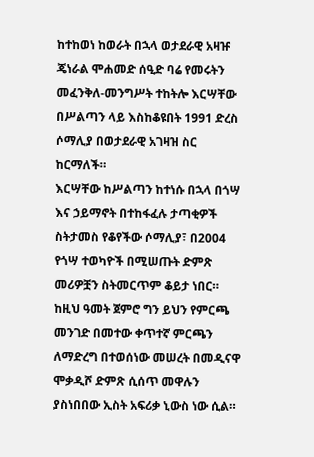ከተከወነ ከወራት በኋላ ወታደራዊ አዛዡ ጄነራል ሞሐመድ ሰዒድ ባሬ የመሩትን መፈንቅለ-መንግሥት ተከትሎ እርሣቸው በሥልጣን ላይ እስከቆዩበት 1991 ድረስ ሶማሊያ በወታደራዊ አገዛዝ ስር ከርማለች።
እርሣቸው ከሥልጣን ከተነሱ በኋላ በጎሣ እና ኃይማኖት በተከፋፈሉ ታጣቂዎች ስትታመስ የቆየችው ሶማሊያ፣ በ2004 የጎሣ ተወካዮች በሚሠጡት ድምጽ መሪዎቿን ስትመርጥም ቆይታ ነበር።
ከዚህ ዓመት ጀምሮ ግን ይህን የምርጫ መንገድ በመተው ቀጥተኛ ምርጫን ለማድረግ በተወሰነው መሠረት በመዲናዋ ሞቃዲሾ ድምጽ ሲሰጥ መዋሉን ያስነበበው ኢስት አፍሪቃ ኒውስ ነው ሲል።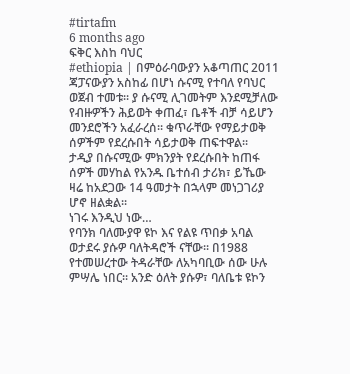#tirtafm
6 months ago
ፍቅር እስከ ባህር
#ethiopia | በምዕራባውያን አቆጣጠር 2011 ጃፓናውያን አስከፊ በሆነ ሱናሚ የተባለ የባህር ወጀብ ተመቱ፡፡ ያ ሱናሚ ሊገመትም እንደሚቻለው የብዙዎችን ሕይወት ቀጠፈ፣ ቤቶች ብቻ ሳይሆን መንደሮችን አፈራረሰ፡፡ ቁጥራቸው የማይታወቅ ሰዎችም የደረሱበት ሳይታወቅ ጠፍተዋል፡፡
ታዲያ በሱናሚው ምክንያት የደረሱበት ከጠፋ ሰዎች መሃከል የአንዱ ቤተሰብ ታሪክ፣ ይኼው ዛሬ ከአደጋው 14 ዓመታት በኋላም መነጋገሪያ ሆኖ ዘልቋል፡፡
ነገሩ እንዲህ ነው…
የባንክ ባለሙያዋ ዩኮ እና የልዩ ጥበቃ አባል ወታደሩ ያሱዎ ባለትዳሮች ናቸው፡፡ በ1988 የተመሠረተው ትዳራቸው ለአካባቢው ሰው ሁሉ ምሣሌ ነበር፡፡ አንድ ዕለት ያሱዎ፣ ባለቤቱ ዩኮን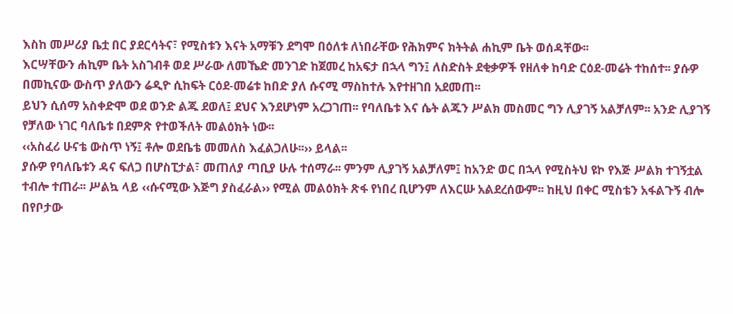እስከ መሥሪያ ቤቷ በር ያደርሳትና፣ የሚስቱን እናት አማቹን ደግሞ በዕለቱ ለነበራቸው የሕክምና ክትትል ሐኪም ቤት ወሰዳቸው፡፡
እርሣቸውን ሐኪም ቤት አስገብቶ ወደ ሥራው ለመኼድ መንገድ ከጀመረ ከአፍታ በኋላ ግን፤ ለስድስት ደቂቃዎች የዘለቀ ከባድ ርዕደ-መሬት ተከሰተ፡፡ ያሱዎ በመኪናው ውስጥ ያለውን ሬዲዮ ሲከፍት ርዕደ-መሬቱ ከበድ ያለ ሱናሚ ማስከተሉ እየተዘገበ አደመጠ፡፡
ይህን ሲሰማ አስቀድሞ ወደ ወንድ ልጁ ደወለ፤ ደህና እንደሆነም አረጋገጠ፡፡ የባለቤቱ እና ሴት ልጁን ሥልክ መስመር ግን ሊያገኝ አልቻለም፡፡ አንድ ሊያገኝ የቻለው ነገር ባለቤቱ በደምጽ የተወችለት መልዕክት ነው፡፡
‹‹አስፈሪ ሁናቴ ውስጥ ነኝ፤ ቶሎ ወደቤቴ መመለስ እፈልጋለሁ፡፡›› ይላል፡፡
ያሱዎ የባለቤቱን ዳና ፍለጋ በሆስፒታል፣ መጠለያ ጣቢያ ሁሉ ተሰማራ፡፡ ምንም ሊያገኝ አልቻለም፤ ከአንድ ወር በኋላ የሚስትህ ዩኮ የእጅ ሥልክ ተገኝቷል ተብሎ ተጠራ፡፡ ሥልኳ ላይ ‹‹ሱናሚው እጅግ ያስፈራል›› የሚል መልዕክት ጽፋ የነበረ ቢሆንም ለእርሡ አልደረሰውም፡፡ ከዚህ በቀር ሚስቴን አፋልጉኝ ብሎ በየቦታው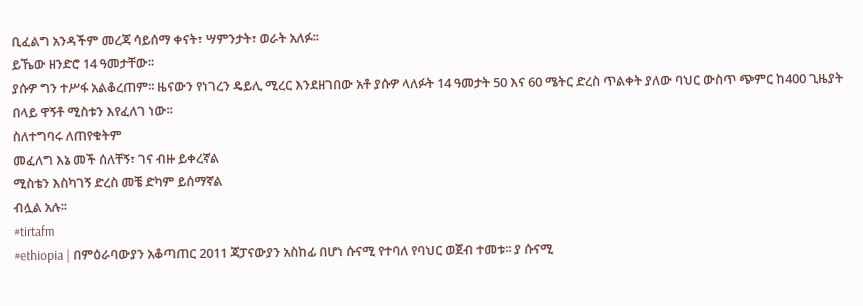ቢፈልግ አንዳችም መረጃ ሳይሰማ ቀናት፣ ሣምንታት፣ ወራት አለፉ፡፡
ይኼው ዘንድሮ 14 ዓመታቸው፡፡
ያሱዎ ግን ተሥፋ አልቆረጠም፡፡ ዜናውን የነገረን ዴይሊ ሚረር እንደዘገበው አቶ ያሱዎ ላለፉት 14 ዓመታት 50 እና 60 ሜትር ድረስ ጥልቀት ያለው ባህር ውስጥ ጭምር ከ400 ጊዜያት በላይ ዋኝቶ ሚስቱን እየፈለገ ነው፡፡
ስለተግባሩ ለጠየቁትም
መፈለግ እኔ መች ሰለቸኝ፣ ገና ብዙ ይቀረኛል
ሚስቴን እስካገኝ ድረስ መቼ ድካም ይሰማኛል
ብሏል አሉ፡፡
#tirtafm
#ethiopia | በምዕራባውያን አቆጣጠር 2011 ጃፓናውያን አስከፊ በሆነ ሱናሚ የተባለ የባህር ወጀብ ተመቱ፡፡ ያ ሱናሚ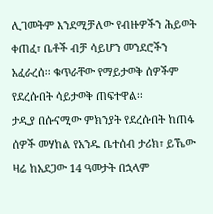ሊገመትም እንደሚቻለው የብዙዎችን ሕይወት ቀጠፈ፣ ቤቶች ብቻ ሳይሆን መንደሮችን አፈራረሰ፡፡ ቁጥራቸው የማይታወቅ ሰዎችም የደረሱበት ሳይታወቅ ጠፍተዋል፡፡
ታዲያ በሱናሚው ምክንያት የደረሱበት ከጠፋ ሰዎች መሃከል የአንዱ ቤተሰብ ታሪክ፣ ይኼው ዛሬ ከአደጋው 14 ዓመታት በኋላም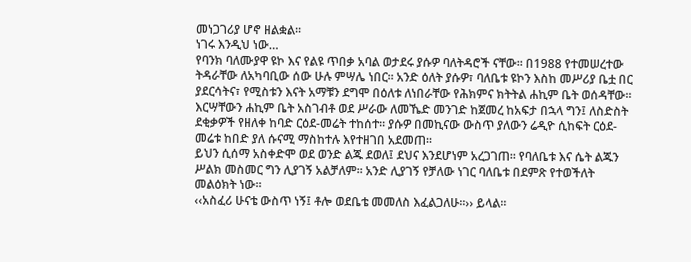መነጋገሪያ ሆኖ ዘልቋል፡፡
ነገሩ እንዲህ ነው…
የባንክ ባለሙያዋ ዩኮ እና የልዩ ጥበቃ አባል ወታደሩ ያሱዎ ባለትዳሮች ናቸው፡፡ በ1988 የተመሠረተው ትዳራቸው ለአካባቢው ሰው ሁሉ ምሣሌ ነበር፡፡ አንድ ዕለት ያሱዎ፣ ባለቤቱ ዩኮን እስከ መሥሪያ ቤቷ በር ያደርሳትና፣ የሚስቱን እናት አማቹን ደግሞ በዕለቱ ለነበራቸው የሕክምና ክትትል ሐኪም ቤት ወሰዳቸው፡፡
እርሣቸውን ሐኪም ቤት አስገብቶ ወደ ሥራው ለመኼድ መንገድ ከጀመረ ከአፍታ በኋላ ግን፤ ለስድስት ደቂቃዎች የዘለቀ ከባድ ርዕደ-መሬት ተከሰተ፡፡ ያሱዎ በመኪናው ውስጥ ያለውን ሬዲዮ ሲከፍት ርዕደ-መሬቱ ከበድ ያለ ሱናሚ ማስከተሉ እየተዘገበ አደመጠ፡፡
ይህን ሲሰማ አስቀድሞ ወደ ወንድ ልጁ ደወለ፤ ደህና እንደሆነም አረጋገጠ፡፡ የባለቤቱ እና ሴት ልጁን ሥልክ መስመር ግን ሊያገኝ አልቻለም፡፡ አንድ ሊያገኝ የቻለው ነገር ባለቤቱ በደምጽ የተወችለት መልዕክት ነው፡፡
‹‹አስፈሪ ሁናቴ ውስጥ ነኝ፤ ቶሎ ወደቤቴ መመለስ እፈልጋለሁ፡፡›› ይላል፡፡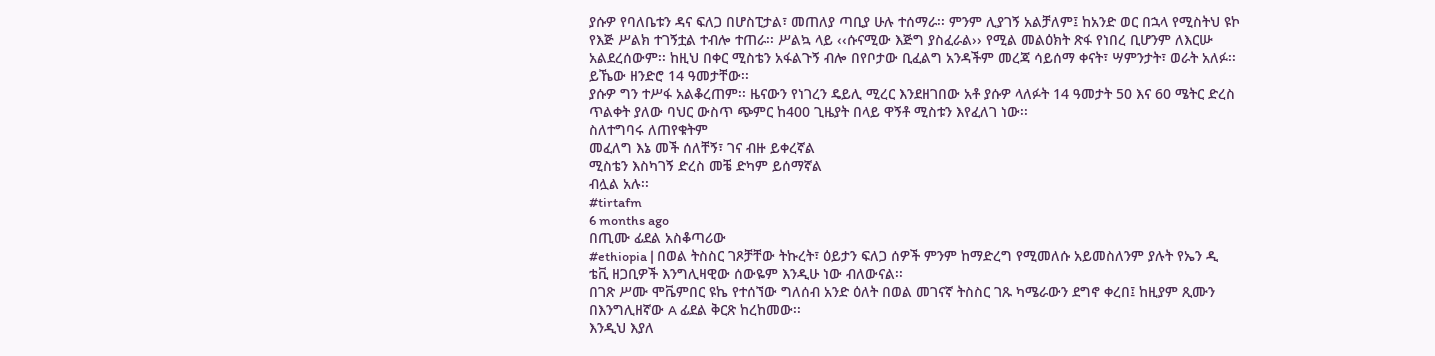ያሱዎ የባለቤቱን ዳና ፍለጋ በሆስፒታል፣ መጠለያ ጣቢያ ሁሉ ተሰማራ፡፡ ምንም ሊያገኝ አልቻለም፤ ከአንድ ወር በኋላ የሚስትህ ዩኮ የእጅ ሥልክ ተገኝቷል ተብሎ ተጠራ፡፡ ሥልኳ ላይ ‹‹ሱናሚው እጅግ ያስፈራል›› የሚል መልዕክት ጽፋ የነበረ ቢሆንም ለእርሡ አልደረሰውም፡፡ ከዚህ በቀር ሚስቴን አፋልጉኝ ብሎ በየቦታው ቢፈልግ አንዳችም መረጃ ሳይሰማ ቀናት፣ ሣምንታት፣ ወራት አለፉ፡፡
ይኼው ዘንድሮ 14 ዓመታቸው፡፡
ያሱዎ ግን ተሥፋ አልቆረጠም፡፡ ዜናውን የነገረን ዴይሊ ሚረር እንደዘገበው አቶ ያሱዎ ላለፉት 14 ዓመታት 50 እና 60 ሜትር ድረስ ጥልቀት ያለው ባህር ውስጥ ጭምር ከ400 ጊዜያት በላይ ዋኝቶ ሚስቱን እየፈለገ ነው፡፡
ስለተግባሩ ለጠየቁትም
መፈለግ እኔ መች ሰለቸኝ፣ ገና ብዙ ይቀረኛል
ሚስቴን እስካገኝ ድረስ መቼ ድካም ይሰማኛል
ብሏል አሉ፡፡
#tirtafm
6 months ago
በጢሙ ፊደል አስቆጣሪው
#ethiopia | በወል ትስስር ገጾቻቸው ትኩረት፣ ዕይታን ፍለጋ ሰዎች ምንም ከማድረግ የሚመለሱ አይመስለንም ያሉት የኤን ዲ ቴቪ ዘጋቢዎች እንግሊዛዊው ሰውዬም እንዲሁ ነው ብለውናል፡፡
በገጽ ሥሙ ሞቬምበር ዩኬ የተሰኘው ግለሰብ አንድ ዕለት በወል መገናኛ ትስስር ገጹ ካሜራውን ደግኖ ቀረበ፤ ከዚያም ጺሙን በእንግሊዘኛው A ፊደል ቅርጽ ከረከመው፡፡
እንዲህ እያለ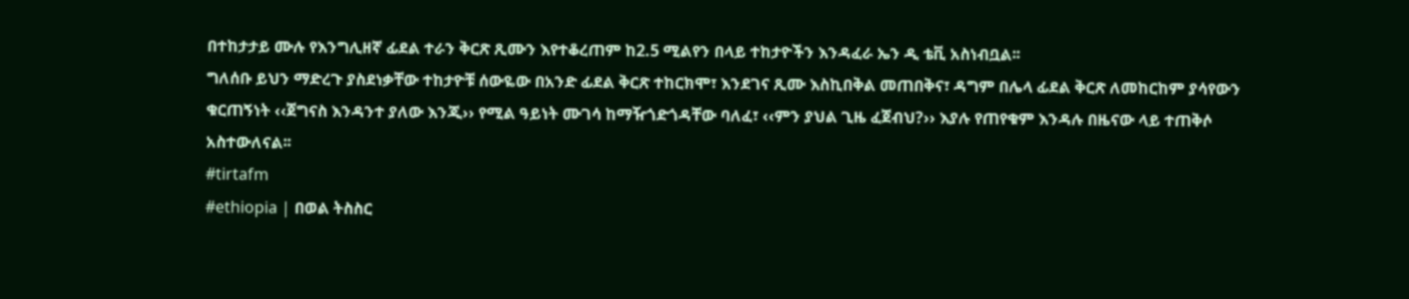በተከታታይ ሙሉ የእንግሊዘኛ ፊደል ተራን ቅርጽ ጺሙን እየተቆረጠም ከ2.5 ሚልየን በላይ ተከታዮችን እንዳፈራ ኤን ዲ ቴቪ አስነብቧል፡፡
ግለሰቡ ይህን ማድረጉ ያስደነቃቸው ተከታዮቹ ሰውዬው በአንድ ፊደል ቅርጽ ተከርክሞ፣ እንደገና ጺሙ እስኪበቅል መጠበቅና፣ ዳግም በሌላ ፊደል ቅርጽ ለመከርከም ያሳየውን ቁርጠኝነት ‹‹ጀግናስ እንዳንተ ያለው እንጂ›› የሚል ዓይነት ሙገሳ ከማዥጎድጎዳቸው ባለፈ፣ ‹‹ምን ያህል ጊዜ ፈጀብህ?›› እያሉ የጠየቁም እንዳሉ በዜናው ላይ ተጠቅሶ አስተውለናል፡፡
#tirtafm
#ethiopia | በወል ትስስር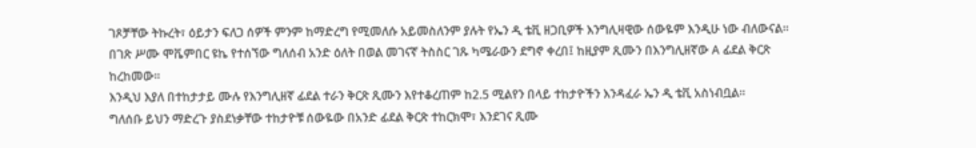ገጾቻቸው ትኩረት፣ ዕይታን ፍለጋ ሰዎች ምንም ከማድረግ የሚመለሱ አይመስለንም ያሉት የኤን ዲ ቴቪ ዘጋቢዎች እንግሊዛዊው ሰውዬም እንዲሁ ነው ብለውናል፡፡
በገጽ ሥሙ ሞቬምበር ዩኬ የተሰኘው ግለሰብ አንድ ዕለት በወል መገናኛ ትስስር ገጹ ካሜራውን ደግኖ ቀረበ፤ ከዚያም ጺሙን በእንግሊዘኛው A ፊደል ቅርጽ ከረከመው፡፡
እንዲህ እያለ በተከታታይ ሙሉ የእንግሊዘኛ ፊደል ተራን ቅርጽ ጺሙን እየተቆረጠም ከ2.5 ሚልየን በላይ ተከታዮችን እንዳፈራ ኤን ዲ ቴቪ አስነብቧል፡፡
ግለሰቡ ይህን ማድረጉ ያስደነቃቸው ተከታዮቹ ሰውዬው በአንድ ፊደል ቅርጽ ተከርክሞ፣ እንደገና ጺሙ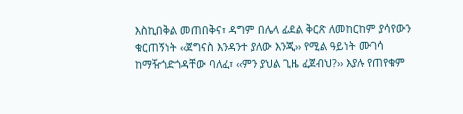እስኪበቅል መጠበቅና፣ ዳግም በሌላ ፊደል ቅርጽ ለመከርከም ያሳየውን ቁርጠኝነት ‹‹ጀግናስ እንዳንተ ያለው እንጂ›› የሚል ዓይነት ሙገሳ ከማዥጎድጎዳቸው ባለፈ፣ ‹‹ምን ያህል ጊዜ ፈጀብህ?›› እያሉ የጠየቁም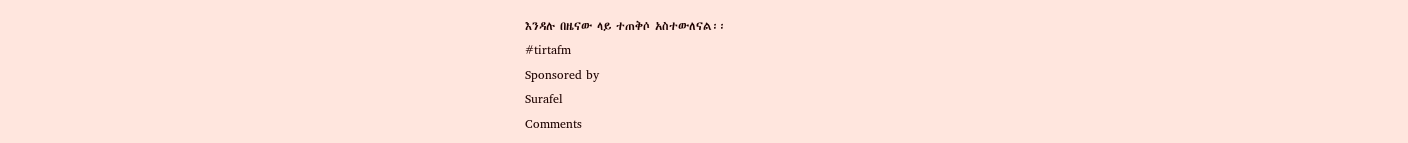እንዳሉ በዜናው ላይ ተጠቅሶ አስተውለናል፡፡
#tirtafm
Sponsored by
Surafel
Comments